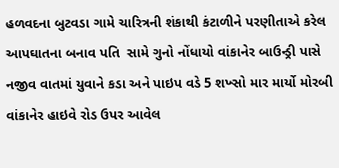હળવદના બુટવડા ગામે ચારિત્રની શંકાથી કંટાળીને પરણીતાએ કરેલ આપઘાતના બનાવ પતિ  સામે ગુનો નોંધાયો વાંકાનેર બાઉન્ડ્રી પાસે નજીવ વાતમાં યુવાને કડા અને પાઇપ વડે 5 શખ્સો માર માર્યો મોરબી વાંકાનેર હાઇવે રોડ ઉપર આવેલ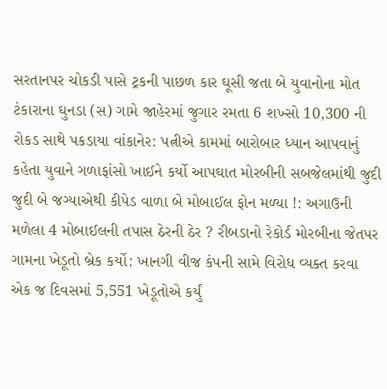સરતાનપર ચોકડી પાસે ટ્રકની પાછળ કાર ઘૂસી જતા બે યુવાનોના મોત ટંકારાના ઘુનડા (સ) ગામે જાહેરમાં જુગાર રમતા 6 શખ્સો 10,300 ની રોકડ સાથે પકડાયા વાંકાનેર: પત્નીએ કામમાં બારોબાર ધ્યાન આપવાનું કહેતા યુવાને ગળાફાંસો ખાઈને કર્યો આપઘાત મોરબીની સબજેલમાંથી જુદી જુદી બે જગ્યાએથી કીપેડ વાળા બે મોબાઈલ ફોન મળ્યા !: અગાઉની મળેલા 4 મોબાઈલની તપાસ ઠેરની ઠેર ? રીબડાનો રેકોર્ડ મોરબીના જેતપર ગામના ખેડૂતો બ્રેક કર્યો: ખાનગી વીજ કંપની સામે વિરોધ વ્યક્ત કરવા એક જ દિવસમાં 5,551 ખેડૂતોએ કર્યું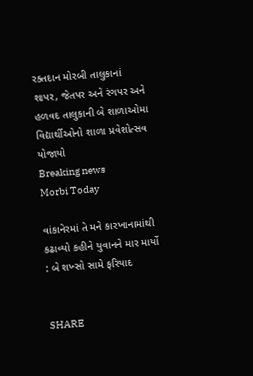રક્તદાન મોરબી તાલુકાનાં શાપર, જેતપર અને રંગપર અને હળવદ તાલુકાની બે શાળાઓમા વિદ્યાર્થીઓનો શાળા પ્રવેશોત્સવ યોજાયો
Breaking news
Morbi Today

વાંકાનેરમાં તે મને કારખાનામાંથી કઢાવ્યો કહીને યુવાનને માર માર્યો : બે શખ્સો સામે ફરિયાદ


SHARE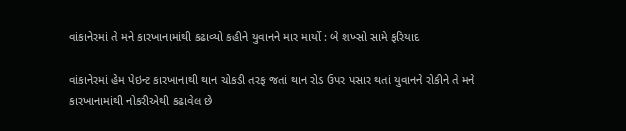વાંકાનેરમાં તે મને કારખાનામાંથી કઢાવ્યો કહીને યુવાનને માર માર્યો : બે શખ્સો સામે ફરિયાદ

વાંકાનેરમાં હેમ પેઇન્ટ કારખાનાથી થાન ચોકડી તરફ જતાં થાન રોડ ઉપર પસાર થતાં યુવાનને રોકીને તે મને કારખાનામાંથી નોકરીએથી કઢાવેલ છે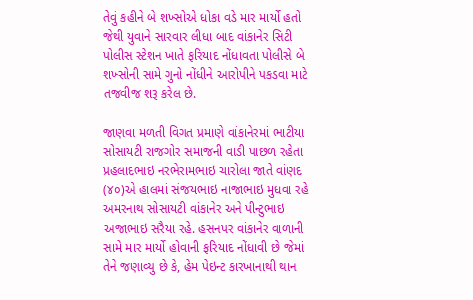તેવું કહીને બે શખ્સોએ ધોકા વડે માર માર્યો હતો જેથી યુવાને સારવાર લીધા બાદ વાંકાનેર સિટી પોલીસ સ્ટેશન ખાતે ફરિયાદ નોંધાવતા પોલીસે બે શખ્સોની સામે ગુનો નોંધીને આરોપીને પકડવા માટે તજવીજ શરૂ કરેલ છે.

જાણવા મળતી વિગત પ્રમાણે વાંકાનેરમાં ભાટીયા સોસાયટી રાજગોર સમાજની વાડી પાછળ રહેતા પ્રહલાદભાઇ નરભેરામભાઇ ચારોલા જાતે વાંણદ (૪૦)એ હાલમાં સંજયભાઇ નાજાભાઇ મુધવા રહે અમરનાથ સોસાયટી વાંકાનેર અને પીન્ટુભાઇ અજાભાઇ સરૈયા રહે. હસનપર વાંકાનેર વાળાની સામે માર માર્યો હોવાની ફરિયાદ નોંધાવી છે જેમાં તેને જણાવ્યુ છે કે, હેમ પેઇન્ટ કારખાનાથી થાન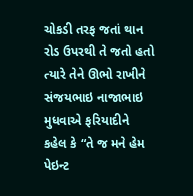ચોકડી તરફ જતાં થાન રોડ ઉપરથી તે જતો હતો ત્યારે તેને ઊભો રાખીને સંજયભાઇ નાજાભાઇ મુધવાએ ફરિયાદીને કહેલ કે “તે જ મને હેમ પેઇન્ટ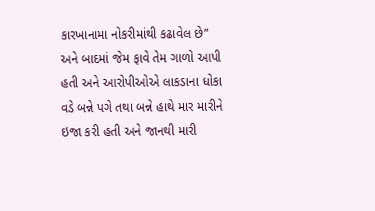કારખાનામા નોકરીમાંથી કઢાવેલ છે” અને બાદમાં જેમ ફાવે તેમ ગાળો આપી હતી અને આરોપીઓએ લાકડાના ધોકા વડે બન્ને પગે તથા બન્ને હાથે માર મારીને ઇજા કરી હતી અને જાનથી મારી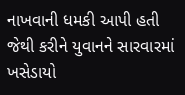નાખવાની ધમકી આપી હતી જેથી કરીને યુવાનને સારવારમાં ખસેડાયો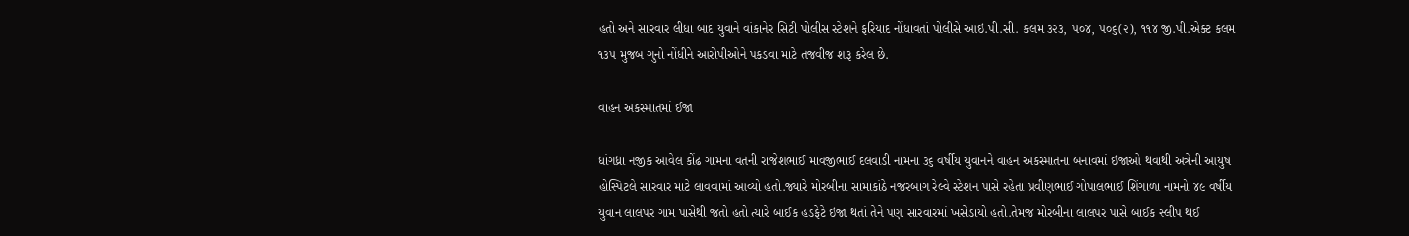હતો અને સારવાર લીધા બાદ યુવાને વાંકાનેર સિટી પોલીસ સ્ટેશને ફરિયાદ નોંધાવતાં પોલીસે આઇ.પી.સી. કલમ ૩૨૩, ૫૦૪, ૫૦૬(૨), ૧૧૪ જી.પી.એક્ટ કલમ ૧૩૫ મુજબ ગુનો નોંધીને આરોપીઓને પકડવા માટે તજવીજ શરૂ કરેલ છે.

વાહન અકસ્માતમાં ઈજા

ધાંગધ્રા નજીક આવેલ કોંઢ ગામના વતની રાજેશભાઈ માવજીભાઈ દલવાડી નામના ૩૬ વર્ષીય યુવાનને વાહન અકસ્માતના બનાવમાં ઇજાઓ થવાથી અત્રેની આયુષ હોસ્પિટલે સારવાર માટે લાવવામાં આવ્યો હતો.જ્યારે મોરબીના સામાકાંઠે નજરબાગ રેલ્વે સ્ટેશન પાસે રહેતા પ્રવીણભાઈ ગોપાલભાઈ શિંગાળા નામનો ૪૯ વર્ષીય યુવાન લાલપર ગામ પાસેથી જતો હતો ત્યારે બાઈક હડફેટે ઇજા થતાં તેને પણ સારવારમાં ખસેડાયો હતો.તેમજ મોરબીના લાલપર પાસે બાઈક સ્લીપ થઈ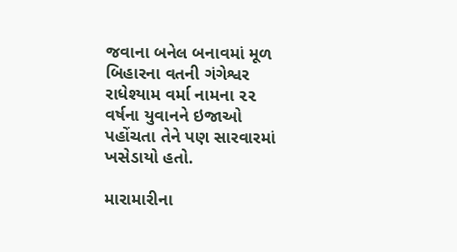જવાના બનેલ બનાવમાં મૂળ બિહારના વતની ગંગેશ્વર રાધેશ્યામ વર્મા નામના ૨૨ વર્ષના યુવાનને ઇજાઓ પહોંચતા તેને પણ સારવારમાં ખસેડાયો હતો.

મારામારીના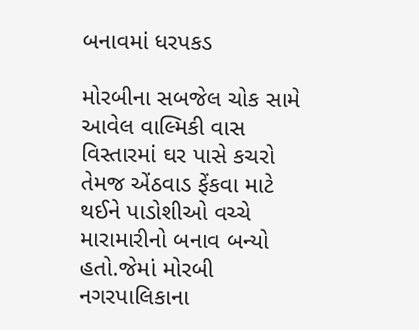બનાવમાં ધરપકડ

મોરબીના સબજેલ ચોક સામે આવેલ વાલ્મિકી વાસ વિસ્તારમાં ઘર પાસે કચરો તેમજ એંઠવાડ ફેંકવા માટે થઈને પાડોશીઓ વચ્ચે મારામારીનો બનાવ બન્યો હતો.જેમાં મોરબી નગરપાલિકાના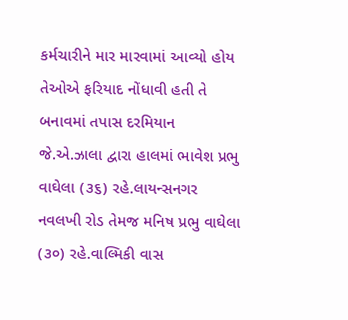કર્મચારીને માર મારવામાં આવ્યો હોય તેઓએ ફરિયાદ નોંધાવી હતી તે બનાવમાં તપાસ દરમિયાન જે.એ.ઝાલા દ્વારા હાલમાં ભાવેશ પ્રભુ વાઘેલા (૩૬) રહે.લાયન્સનગર નવલખી રોડ તેમજ મનિષ પ્રભુ વાઘેલા (૩૦) રહે.વાલ્મિકી વાસ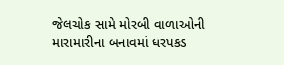જેલચોક સામે મોરબી વાળાઓની મારામારીના બનાવમાં ધરપકડ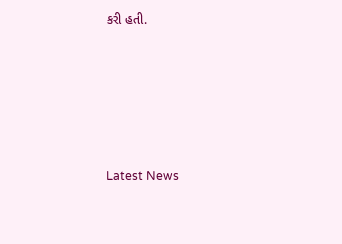કરી હતી.






Latest News